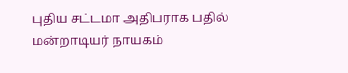புதிய சட்டமா அதிபராக பதில் மன்றாடியர் நாயகம்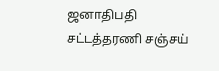ஜனாதிபதி சட்டத்தரணி சஞ்சய்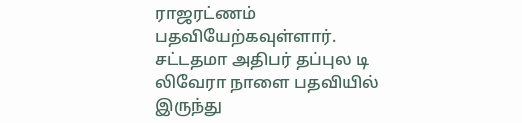ராஜரட்ணம் பதவியேற்கவுள்ளார்.
சட்டதமா அதிபர் தப்புல டி லிவேரா நாளை பதவியில் இருந்து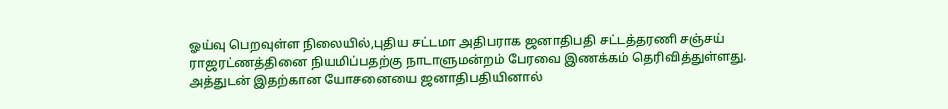ஓய்வு பெறவுள்ள நிலையில்,புதிய சட்டமா அதிபராக ஜனாதிபதி சட்டத்தரணி சஞ்சய் ராஜரட்ணத்தினை நியமிப்பதற்கு நாடாளுமன்றம் பேரவை இணக்கம் தெரிவித்துள்ளது.
அத்துடன் இதற்கான யோசனையை ஜனாதிபதியினால்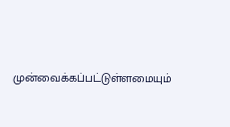முன்வைக்கப்பட்டுள்ளமையும்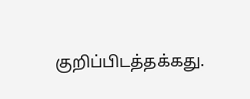குறிப்பிடத்தக்கது.